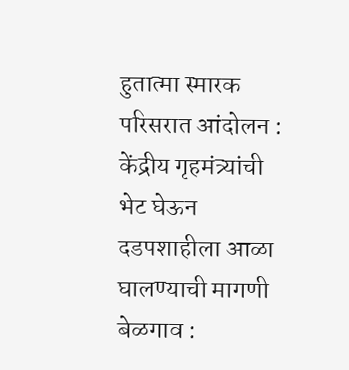हुतात्मा स्मारक परिसरात आंदोलन : केंद्रीय गृहमंत्र्यांची भेट घेऊन दडपशाहीला आळा घालण्याची मागणी
बेळगाव :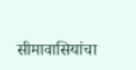सीमावासियांचा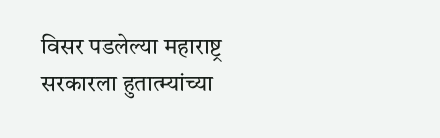विसर पडलेल्या महाराष्ट्र सरकारला हुतात्म्यांच्या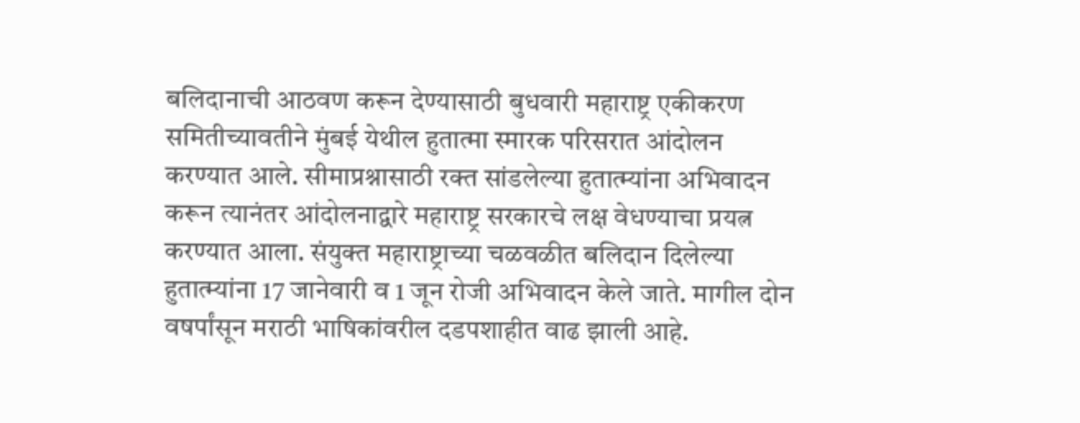बलिदानाची आठवण करून देण्यासाठी बुधवारी महाराष्ट्र एकीकरण समितीच्यावतीने मुंबई येथील हुतात्मा स्मारक परिसरात आंदोलन करण्यात आले. सीमाप्रश्नासाठी रक्त सांडलेल्या हुतात्म्यांना अभिवादन करून त्यानंतर आंदोलनाद्वारे महाराष्ट्र सरकारचे लक्ष वेधण्याचा प्रयत्न करण्यात आला. संयुक्त महाराष्ट्राच्या चळवळीत बलिदान दिलेल्या हुतात्म्यांना 17 जानेवारी व 1 जून रोजी अभिवादन केले जाते. मागील दोन वषर्पांसून मराठी भाषिकांवरील दडपशाहीत वाढ झाली आहे.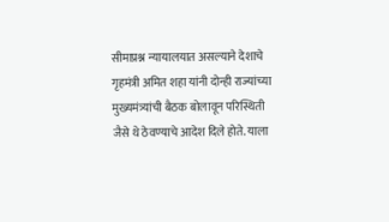सीमाप्रश्न न्यायालयात असल्याने देशाचे गृहमंत्री अमित शहा यांनी दोन्ही राज्यांच्या मुख्यमंत्र्यांची बैठक बोलावून परिस्थिती जैसे थे ठेवण्याचे आदेश दिले होते. याला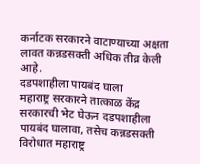कर्नाटक सरकारने वाटाण्याच्या अक्षता लावत कन्नडसक्ती अधिक तीव्र केली आहे.
दडपशाहीला पायबंद घाला
महाराष्ट्र सरकारने तात्काळ केंद्र सरकारची भेट घेऊन दडपशाहीला पायबंद घालावा, तसेच कन्नडसक्ती विरोधात महाराष्ट्र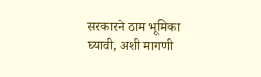सरकारने ठाम भूमिका घ्यावी, अशी मागणी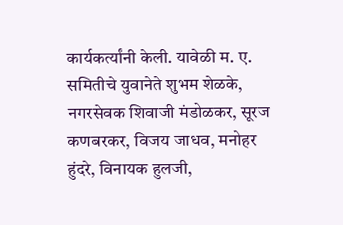कार्यकर्त्यांनी केली. यावेळी म. ए. समितीचे युवानेते शुभम शेळके, नगरसेवक शिवाजी मंडोळकर, सूरज कणबरकर, विजय जाधव, मनोहर हुंदरे, विनायक हुलजी,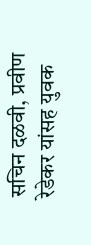सचिन दळवी, प्रवीण रेडेकर यांसह युवक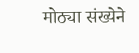मोठ्या संख्येने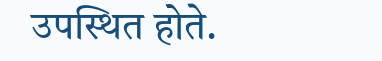उपस्थित होते.